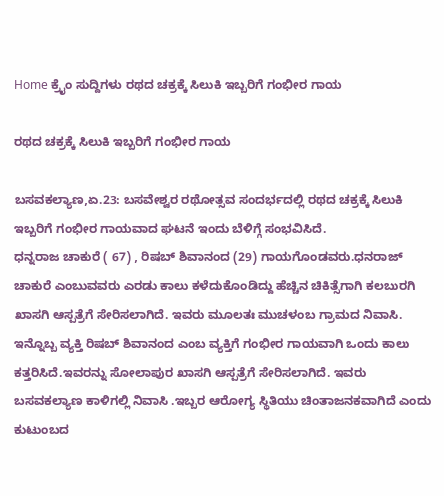Home ಕ್ರೈಂ ಸುದ್ದಿಗಳು ರಥದ ಚಕ್ರಕ್ಕೆ ಸಿಲುಕಿ ಇಬ್ಬರಿಗೆ ಗಂಭೀರ ಗಾಯ

ರಥದ ಚಕ್ರಕ್ಕೆ ಸಿಲುಕಿ ಇಬ್ಬರಿಗೆ ಗಂಭೀರ ಗಾಯ

ಬಸವಕಲ್ಯಾಣ,ಏ.23: ಬಸವೇಶ್ವರ ರಥೋತ್ಸವ ಸಂದರ್ಭದಲ್ಲಿ ರಥದ ಚಕ್ರಕ್ಕೆ ಸಿಲುಕಿ ಇಬ್ಬರಿಗೆ ಗಂಭೀರ ಗಾಯವಾದ ಘಟನೆ ಇಂದು ಬೆಳಿಗ್ಗೆ ಸಂಭವಿಸಿದೆ.
ಧನ್ನರಾಜ ಚಾಕುರೆ ( 67) , ರಿಷಬ್ ಶಿವಾನಂದ (29) ಗಾಯಗೊಂಡವರು.ಧನರಾಜ್ ಚಾಕುರೆ ಎಂಬುವವರು ಎರಡು ಕಾಲು ಕಳೆದುಕೊಂಡಿದ್ದು ಹೆಚ್ಚಿನ ಚಿಕಿತ್ಸೆಗಾಗಿ ಕಲಬುರಗಿ ಖಾಸಗಿ ಆಸ್ಪತ್ರೆಗೆ ಸೇರಿಸಲಾಗಿದೆ. ಇವರು ಮೂಲತಃ ಮುಚಳಂಬ ಗ್ರಾಮದ ನಿವಾಸಿ.
ಇನ್ನೊಬ್ಬ ವ್ಯಕ್ತಿ ರಿಷಬ್ ಶಿವಾನಂದ ಎಂಬ ವ್ಯಕ್ತಿಗೆ ಗಂಭೀರ ಗಾಯವಾಗಿ ಒಂದು ಕಾಲು ಕತ್ತರಿಸಿದೆ.ಇವರನ್ನು ಸೋಲಾಪುರ ಖಾಸಗಿ ಆಸ್ಪತ್ರೆಗೆ ಸೇರಿಸಲಾಗಿದೆ. ಇವರು ಬಸವಕಲ್ಯಾಣ ಕಾಳಿಗಲ್ಲಿ ನಿವಾಸಿ .ಇಬ್ಬರ ಆರೋಗ್ಯ ಸ್ಥಿತಿಯು ಚಿಂತಾಜನಕವಾಗಿದೆ ಎಂದು ಕುಟುಂಬದ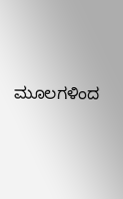ಮೂಲಗಳಿಂದ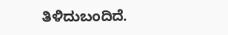ತಿಳಿದುಬಂದಿದೆ.